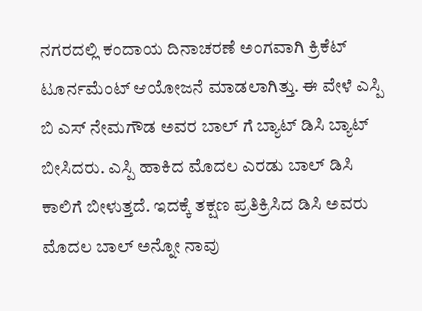ನಗರದಲ್ಲಿ ಕಂದಾಯ ದಿನಾಚರಣೆ ಅಂಗವಾಗಿ ಕ್ರಿಕೆಟ್ ಟೂರ್ನಮೆಂಟ್ ಆಯೋಜನೆ ಮಾಡಲಾಗಿತ್ತು. ಈ ವೇಳೆ ಎಸ್ಪಿ ಬಿ ಎಸ್ ನೇಮಗೌಡ ಅವರ ಬಾಲ್ ಗೆ ಬ್ಯಾಟ್ ಡಿಸಿ ಬ್ಯಾಟ್ ಬೀಸಿದರು. ಎಸ್ಪಿ ಹಾಕಿದ ಮೊದಲ ಎರಡು ಬಾಲ್ ಡಿಸಿ ಕಾಲಿಗೆ ಬೀಳುತ್ತದೆ. ಇದಕ್ಕೆ ತಕ್ಷಣ ಪ್ರತಿಕ್ರಿಸಿದ ಡಿಸಿ ಅವರು ಮೊದಲ ಬಾಲ್ ಅನ್ನೋ ನಾವು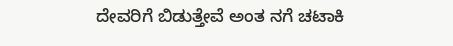ದೇವರಿಗೆ ಬಿಡುತ್ತೇವೆ ಅಂತ ನಗೆ ಚಟಾಕಿ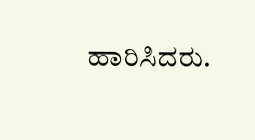ಹಾರಿಸಿದರು.